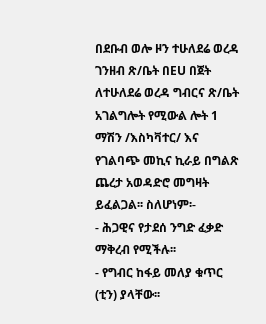በደቡብ ወሎ ዞን ተሁለደሬ ወረዳ ገንዘብ ጽ/ቤት በEU በጀት ለተሁለደሬ ወረዳ ግብርና ጽ/ቤት አገልግሎት የሚውል ሎት 1 ማሽን /እስካቫተር/ እና የገልባጭ መኪና ኪራይ በግልጽ ጨረታ አወዳድሮ መግዛት ይፈልጋል፡፡ ስለሆነም፡-
- ሕጋዊና የታደሰ ንግድ ፈቃድ ማቅረብ የሚችሉ፡፡
- የግብር ከፋይ መለያ ቁጥር (ቲን) ያላቸው፡፡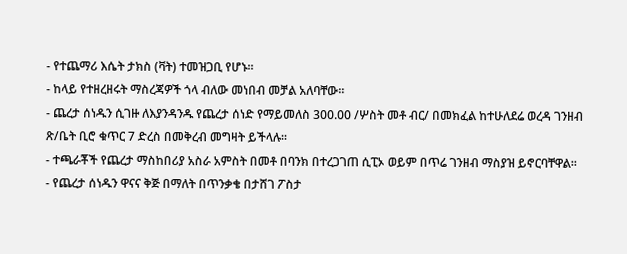- የተጨማሪ እሴት ታክስ (ቫት) ተመዝጋቢ የሆኑ፡፡
- ከላይ የተዘረዘሩት ማስረጃዎች ጎላ ብለው መነበብ መቻል አለባቸው፡፡
- ጨረታ ሰነዱን ሲገዙ ለእያንዳንዱ የጨረታ ሰነድ የማይመለስ 300.00 /ሦስት መቶ ብር/ በመክፈል ከተሁለደሬ ወረዳ ገንዘብ ጽ/ቤት ቢሮ ቁጥር 7 ድረስ በመቅረብ መግዛት ይችላሉ፡፡
- ተጫራቾች የጨረታ ማስከበሪያ አስራ አምስት በመቶ በባንክ በተረጋገጠ ሲፒኦ ወይም በጥሬ ገንዘብ ማስያዝ ይኖርባቸዋል፡፡
- የጨረታ ሰነዱን ዋናና ቅጅ በማለት በጥንቃቄ በታሸገ ፖስታ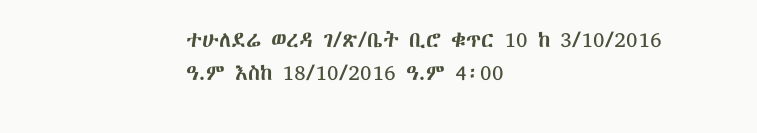ተሁለደሬ ወረዳ ገ/ጽ/ቤት ቢሮ ቁጥር 10 ከ 3/10/2016 ዓ.ም እስከ 18/10/2016 ዓ.ም 4፡00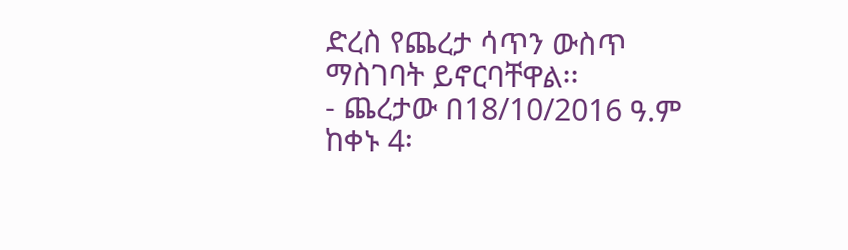ድረስ የጨረታ ሳጥን ውስጥ ማስገባት ይኖርባቸዋል፡፡
- ጨረታው በ18/10/2016 ዓ.ም ከቀኑ 4፡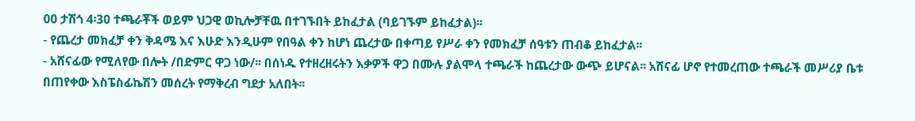00 ታሽጎ 4፡30 ተጫራቾች ወይም ህጋዊ ወኪሎቻቸዉ በተገኙበት ይከፈታል (ባይገኙም ይከፈታል)፡፡
- የጨረታ መክፈቻ ቀን ቅዳሜ እና እሁድ እንዲሁም የበዓል ቀን ከሆነ ጨረታው በቀጣይ የሥራ ቀን የመክፈቻ ሰዓቱን ጠብቆ ይከፈታል፡፡
- አሸናፊው የሚለየው በሎት /በድምር ዋጋ ነው/፡፡ በሰነዱ የተዘረዘሩትን እቃዎች ዋጋ በሙሉ ያልሞላ ተጫራች ከጨረታው ውጭ ይሆናል፡፡ አሸናፊ ሆኖ የተመረጠው ተጫራች መሥሪያ ቤቱ በጠየቀው እስፔስፊኬሽን መሰረት የማቅረብ ግደታ አለበት፡፡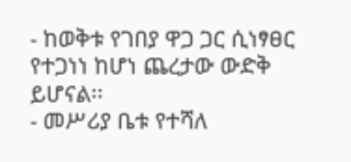- ከወቅቱ የገበያ ዋጋ ጋር ሲነፃፀር የተጋነነ ከሆነ ጨረታው ውድቅ ይሆናል፡፡
- መሥሪያ ቤቱ የተሻለ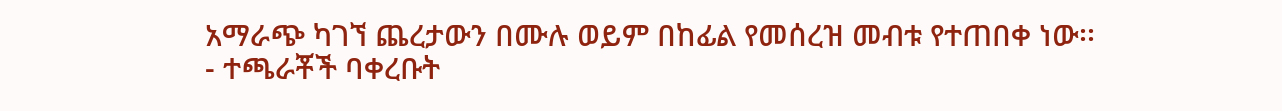አማራጭ ካገኘ ጨረታውን በሙሉ ወይም በከፊል የመሰረዝ መብቱ የተጠበቀ ነው፡፡
- ተጫራቾች ባቀረቡት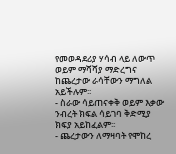የመወዳደሪያ ሃሳብ ላይ ለውጥ ወይም ማሻሻያ ማድረግና ከጨረታው ራሳቸውን ማግለል አይችሉም፡፡
- ስራው ሳይጠናቀቅ ወይም እቃው ንብረት ክፍል ሳይገባ ቅድሚያ ክፍያ አይከፈልም፡፡
- ጨረታውን ለማዛባት የሞከረ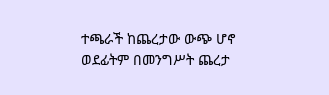ተጫራች ከጨረታው ውጭ ሆኖ ወደፊትም በመንግሥት ጨረታ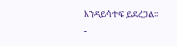እንዳይሳተፍ ይደረጋል፡፡
-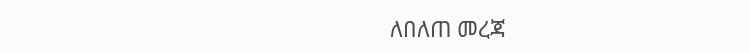ለበለጠ መረጃ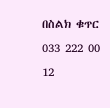በስልክ ቁጥር 033 222 00 12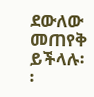ደውለው መጠየቅ ይችላሉ፡፡